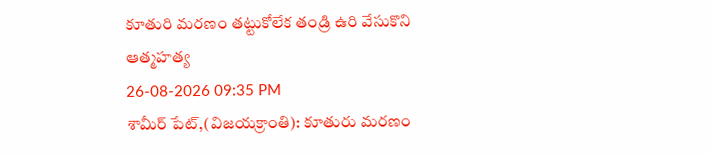కూతురి మరణం తట్టుకోలేక తండ్రి ఉరి వేసుకొని ఆత్మహత్య
26-08-2026 09:35 PM
శామీర్ పేట్,(విజయక్రాంతి): కూతురు మరణం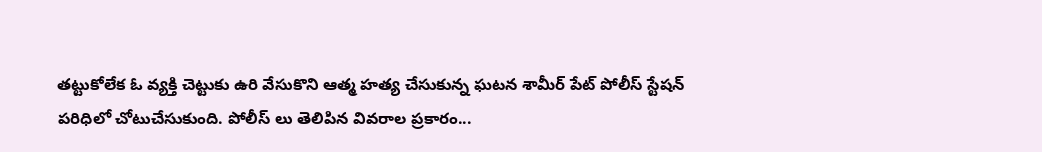తట్టుకోలేక ఓ వ్యక్తి చెట్టుకు ఉరి వేసుకొని ఆత్మ హత్య చేసుకున్న ఘటన శామీర్ పేట్ పోలీస్ స్టేషన్ పరిధిలో చోటుచేసుకుంది. పోలీస్ లు తెలిపిన వివరాల ప్రకారం...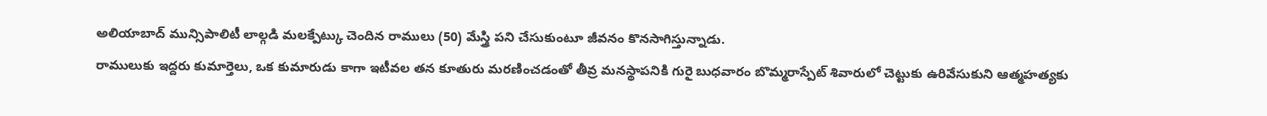అలియాబాద్ మున్సిపాలిటీ లాల్గడి మలక్పేట్కు చెందిన రాములు (50) మేస్త్రి పని చేసుకుంటూ జీవనం కొనసాగిస్తున్నాడు.
రాములుకు ఇద్దరు కుమార్తెలు, ఒక కుమారుడు కాగా ఇటీవల తన కూతురు మరణించడంతో తీవ్ర మనస్థాపనికి గురై బుధవారం బొమ్మరాస్పేట్ శివారులో చెట్టుకు ఉరివేసుకుని ఆత్మహత్యకు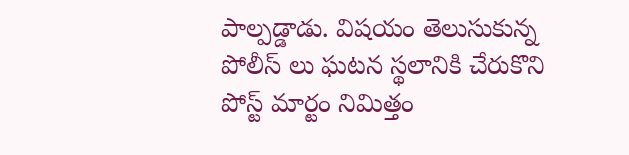పాల్పడ్డాడు. విషయం తెలుసుకున్న పోలీస్ లు ఘటన స్థలానికి చేరుకొని పోస్ట్ మార్టం నిమిత్తం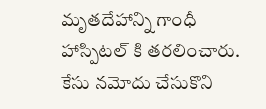మృతదేహాన్ని గాంధీ హాస్పిటల్ కి తరలించారు. కేసు నమోదు చేసుకొని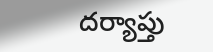దర్యాప్తు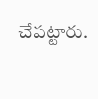చేపట్టారు.